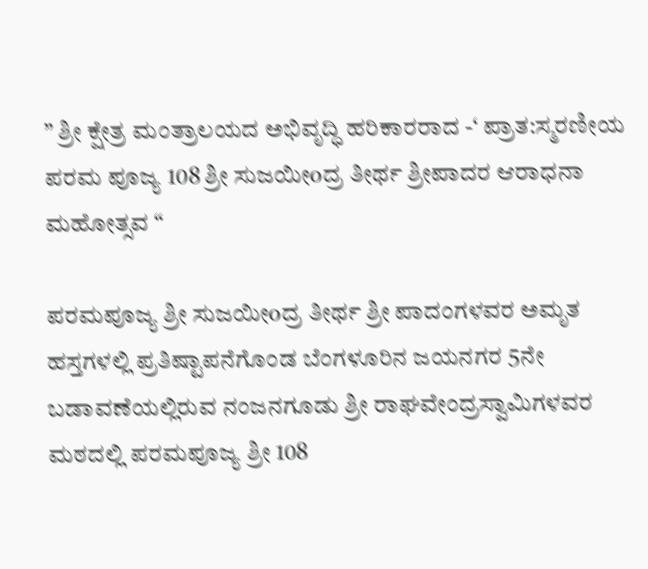” ಶ್ರೀ ಕ್ಷೇತ್ರ ಮಂತ್ರಾಲಯದ ಅಭಿವೃದ್ಧಿ ಹರಿಕಾರರಾದ -‘ ಪ್ರಾತ:ಸ್ಮರಣೀಯ ಪರಮ ಪೂಜ್ಯ 108 ಶ್ರೀ ಸುಜಯೀoದ್ರ ತೀರ್ಥ ಶ್ರೀಪಾದರ ಆರಾಧನಾ ಮಹೋತ್ಸವ “

ಪರಮಪೂಜ್ಯ ಶ್ರೀ ಸುಜಯೀoದ್ರ ತೀರ್ಥ ಶ್ರೀ ಪಾದಂಗಳವರ ಅಮೃತ ಹಸ್ತಗಳಲ್ಲಿ ಪ್ರತಿಷ್ಟಾಪನೆಗೊಂಡ ಬೆಂಗಳೂರಿನ ಜಯನಗರ 5ನೇ ಬಡಾವಣೆಯಲ್ಲಿರುವ ನಂಜನಗೂಡು ಶ್ರೀ ರಾಘವೇಂದ್ರಸ್ವಾಮಿಗಳವರ ಮಠದಲ್ಲಿ ಪರಮಪೂಜ್ಯ ಶ್ರೀ 108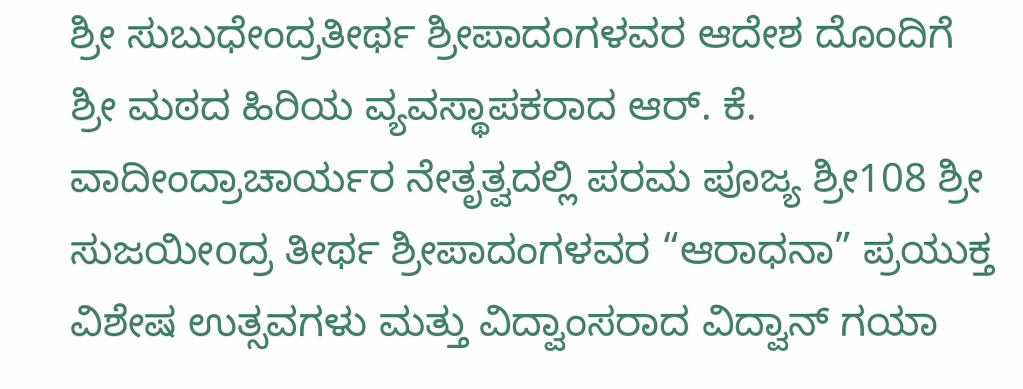ಶ್ರೀ ಸುಬುಧೇಂದ್ರತೀರ್ಥ ಶ್ರೀಪಾದಂಗಳವರ ಆದೇಶ ದೊಂದಿಗೆ ಶ್ರೀ ಮಠದ ಹಿರಿಯ ವ್ಯವಸ್ಥಾಪಕರಾದ ಆರ್‌. ಕೆ. ವಾದೀಂದ್ರಾಚಾರ್ಯರ ನೇತೃತ್ವದಲ್ಲಿ ಪರಮ ಪೂಜ್ಯ ಶ್ರೀ108 ಶ್ರೀ ಸುಜಯೀoದ್ರ ತೀರ್ಥ ಶ್ರೀಪಾದಂಗಳವರ “ಆರಾಧನಾ” ಪ್ರಯುಕ್ತ ವಿಶೇಷ ಉತ್ಸವಗಳು ಮತ್ತು ವಿದ್ವಾಂಸರಾದ ವಿದ್ವಾನ್ ಗಯಾ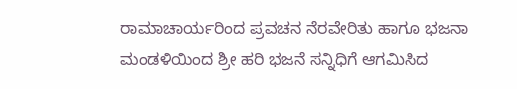ರಾಮಾಚಾರ್ಯರಿಂದ ಪ್ರವಚನ ನೆರವೇರಿತು ಹಾಗೂ ಭಜನಾ ಮಂಡಳಿಯಿಂದ ಶ್ರೀ ಹರಿ ಭಜನೆ ಸನ್ನಿಧಿಗೆ ಆಗಮಿಸಿದ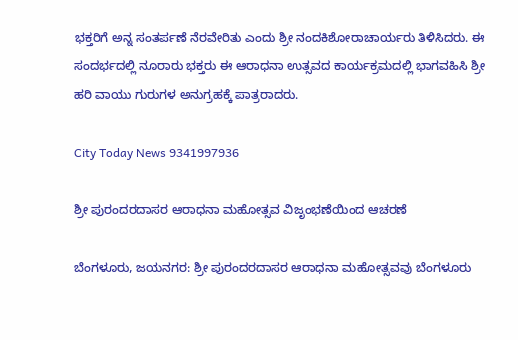ಭಕ್ತರಿಗೆ ಅನ್ನ ಸಂತರ್ಪಣೆ ನೆರವೇರಿತು ಎಂದು ಶ್ರೀ ನಂದಕಿಶೋರಾಚಾರ್ಯರು ತಿಳಿಸಿದರು. ಈ ಸಂದರ್ಭದಲ್ಲಿ ನೂರಾರು ಭಕ್ತರು ಈ ಆರಾಧನಾ ಉತ್ಸವದ ಕಾರ್ಯಕ್ರಮದಲ್ಲಿ ಭಾಗವಹಿಸಿ ಶ್ರೀ ಹರಿ ವಾಯು ಗುರುಗಳ ಅನುಗ್ರಹಕ್ಕೆ ಪಾತ್ರರಾದರು.

City Today News 9341997936

ಶ್ರೀ ಪುರಂದರದಾಸರ ಆರಾಧನಾ ಮಹೋತ್ಸವ ವಿಜೃಂಭಣೆಯಿಂದ ಆಚರಣೆ

ಬೆಂಗಳೂರು, ಜಯನಗರ: ಶ್ರೀ ಪುರಂದರದಾಸರ ಆರಾಧನಾ ಮಹೋತ್ಸವವು ಬೆಂಗಳೂರು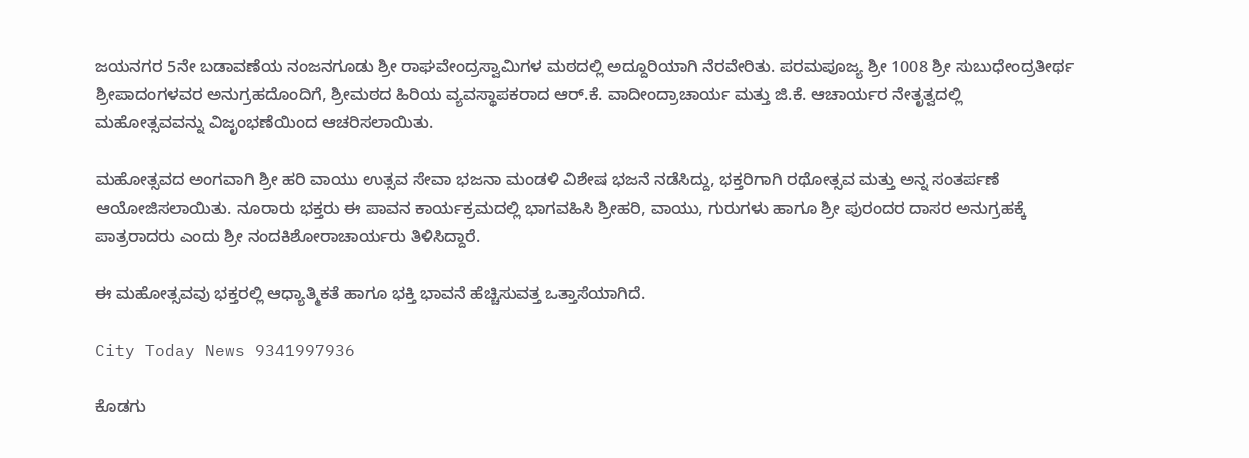ಜಯನಗರ 5ನೇ ಬಡಾವಣೆಯ ನಂಜನಗೂಡು ಶ್ರೀ ರಾಘವೇಂದ್ರಸ್ವಾಮಿಗಳ ಮಠದಲ್ಲಿ ಅದ್ದೂರಿಯಾಗಿ ನೆರವೇರಿತು. ಪರಮಪೂಜ್ಯ ಶ್ರೀ 1008 ಶ್ರೀ ಸುಬುಧೇಂದ್ರತೀರ್ಥ ಶ್ರೀಪಾದಂಗಳವರ ಅನುಗ್ರಹದೊಂದಿಗೆ, ಶ್ರೀಮಠದ ಹಿರಿಯ ವ್ಯವಸ್ಥಾಪಕರಾದ ಆರ್.ಕೆ. ವಾದೀಂದ್ರಾಚಾರ್ಯ ಮತ್ತು ಜಿ.ಕೆ. ಆಚಾರ್ಯರ ನೇತೃತ್ವದಲ್ಲಿ ಮಹೋತ್ಸವವನ್ನು ವಿಜೃಂಭಣೆಯಿಂದ ಆಚರಿಸಲಾಯಿತು.

ಮಹೋತ್ಸವದ ಅಂಗವಾಗಿ ಶ್ರೀ ಹರಿ ವಾಯು ಉತ್ಸವ ಸೇವಾ ಭಜನಾ ಮಂಡಳಿ ವಿಶೇಷ ಭಜನೆ ನಡೆಸಿದ್ದು, ಭಕ್ತರಿಗಾಗಿ ರಥೋತ್ಸವ ಮತ್ತು ಅನ್ನ ಸಂತರ್ಪಣೆ ಆಯೋಜಿಸಲಾಯಿತು. ನೂರಾರು ಭಕ್ತರು ಈ ಪಾವನ ಕಾರ್ಯಕ್ರಮದಲ್ಲಿ ಭಾಗವಹಿಸಿ ಶ್ರೀಹರಿ, ವಾಯು, ಗುರುಗಳು ಹಾಗೂ ಶ್ರೀ ಪುರಂದರ ದಾಸರ ಅನುಗ್ರಹಕ್ಕೆ ಪಾತ್ರರಾದರು ಎಂದು ಶ್ರೀ ನಂದಕಿಶೋರಾಚಾರ್ಯರು ತಿಳಿಸಿದ್ದಾರೆ.

ಈ ಮಹೋತ್ಸವವು ಭಕ್ತರಲ್ಲಿ ಆಧ್ಯಾತ್ಮಿಕತೆ ಹಾಗೂ ಭಕ್ತಿ ಭಾವನೆ ಹೆಚ್ಚಿಸುವತ್ತ ಒತ್ತಾಸೆಯಾಗಿದೆ.

City Today News 9341997936

ಕೊಡಗು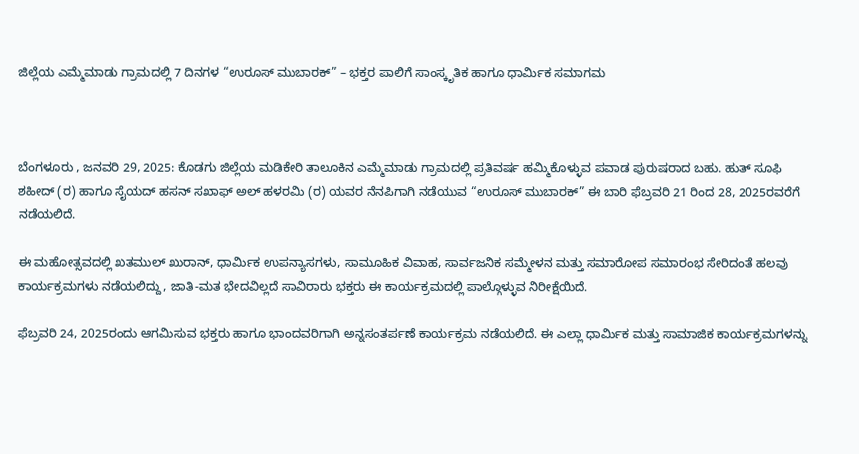ಜಿಲ್ಲೆಯ ಎಮ್ಮೆಮಾಡು ಗ್ರಾಮದಲ್ಲಿ 7 ದಿನಗಳ “ಉರೂಸ್ ಮುಬಾರಕ್” – ಭಕ್ತರ ಪಾಲಿಗೆ ಸಾಂಸ್ಕೃತಿಕ ಹಾಗೂ ಧಾರ್ಮಿಕ ಸಮಾಗಮ



ಬೆಂಗಳೂರು , ಜನವರಿ 29, 2025: ಕೊಡಗು ಜಿಲ್ಲೆಯ ಮಡಿಕೇರಿ ತಾಲೂಕಿನ ಎಮ್ಮೆಮಾಡು ಗ್ರಾಮದಲ್ಲಿ ಪ್ರತಿವರ್ಷ ಹಮ್ಮಿಕೊಳ್ಳುವ ಪವಾಡ ಪುರುಷರಾದ ಬಹು. ಹುತ್ ಸೂಫಿ ಶಹೀದ್ (ರ) ಹಾಗೂ ಸೈಯದ್ ಹಸನ್ ಸಖಾಫ್ ಅಲ್ ಹಳರಮಿ (ರ) ಯವರ ನೆನಪಿಗಾಗಿ ನಡೆಯುವ “ಉರೂಸ್ ಮುಬಾರಕ್” ಈ ಬಾರಿ ಫೆಬ್ರವರಿ 21 ರಿಂದ 28, 2025ರವರೆಗೆ ನಡೆಯಲಿದೆ.

ಈ ಮಹೋತ್ಸವದಲ್ಲಿ ಖತಮುಲ್ ಖುರಾನ್, ಧಾರ್ಮಿಕ ಉಪನ್ಯಾಸಗಳು, ಸಾಮೂಹಿಕ ವಿವಾಹ, ಸಾರ್ವಜನಿಕ ಸಮ್ಮೇಳನ ಮತ್ತು ಸಮಾರೋಪ ಸಮಾರಂಭ ಸೇರಿದಂತೆ ಹಲವು ಕಾರ್ಯಕ್ರಮಗಳು ನಡೆಯಲಿದ್ದು, ಜಾತಿ-ಮತ ಭೇದವಿಲ್ಲದೆ ಸಾವಿರಾರು ಭಕ್ತರು ಈ ಕಾರ್ಯಕ್ರಮದಲ್ಲಿ ಪಾಲ್ಗೊಳ್ಳುವ ನಿರೀಕ್ಷೆಯಿದೆ.

ಫೆಬ್ರವರಿ 24, 2025ರಂದು ಆಗಮಿಸುವ ಭಕ್ತರು ಹಾಗೂ ಭಾಂದವರಿಗಾಗಿ ಅನ್ನಸಂತರ್ಪಣೆ ಕಾರ್ಯಕ್ರಮ ನಡೆಯಲಿದೆ. ಈ ಎಲ್ಲಾ ಧಾರ್ಮಿಕ ಮತ್ತು ಸಾಮಾಜಿಕ ಕಾರ್ಯಕ್ರಮಗಳನ್ನು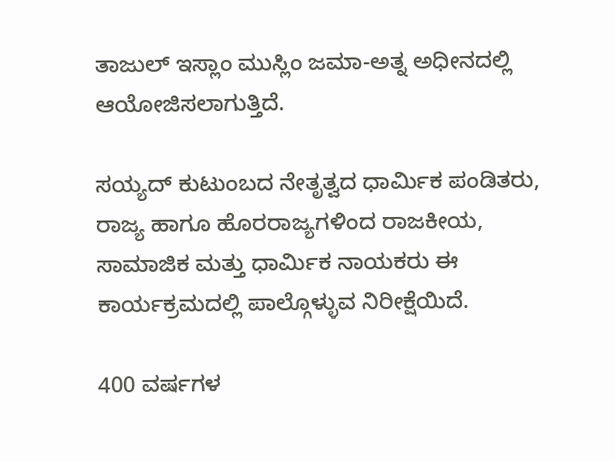ತಾಜುಲ್ ಇಸ್ಲಾಂ ಮುಸ್ಲಿಂ ಜಮಾ-ಅತ್ನ ಅಧೀನದಲ್ಲಿ ಆಯೋಜಿಸಲಾಗುತ್ತಿದೆ.

ಸಯ್ಯದ್ ಕುಟುಂಬದ ನೇತೃತ್ವದ ಧಾರ್ಮಿಕ ಪಂಡಿತರು, ರಾಜ್ಯ ಹಾಗೂ ಹೊರರಾಜ್ಯಗಳಿಂದ ರಾಜಕೀಯ, ಸಾಮಾಜಿಕ ಮತ್ತು ಧಾರ್ಮಿಕ ನಾಯಕರು ಈ ಕಾರ್ಯಕ್ರಮದಲ್ಲಿ ಪಾಲ್ಗೊಳ್ಳುವ ನಿರೀಕ್ಷೆಯಿದೆ.

400 ವರ್ಷಗಳ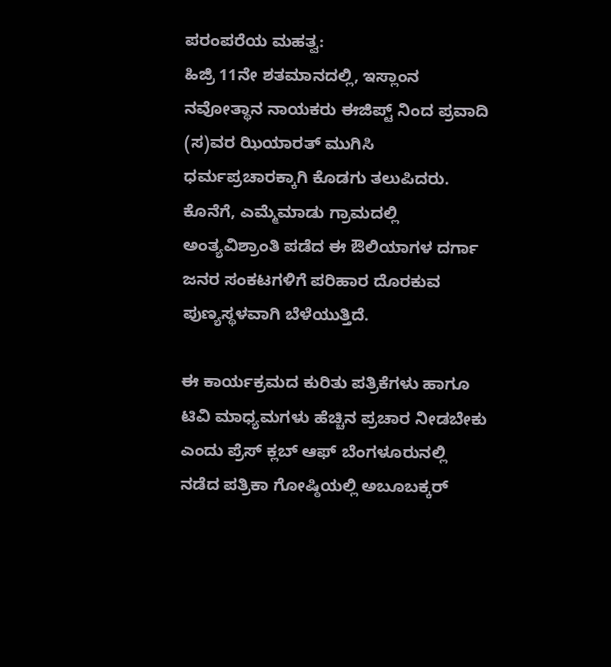ಪರಂಪರೆಯ ಮಹತ್ವ:
ಹಿಜ್ರಿ 11ನೇ ಶತಮಾನದಲ್ಲಿ, ಇಸ್ಲಾಂನ ನವೋತ್ಥಾನ ನಾಯಕರು ಈಜಿಪ್ಟ್ ನಿಂದ ಪ್ರವಾದಿ (ಸ)ವರ ಝಿಯಾರತ್ ಮುಗಿಸಿ ಧರ್ಮಪ್ರಚಾರಕ್ಕಾಗಿ ಕೊಡಗು ತಲುಪಿದರು. ಕೊನೆಗೆ, ಎಮ್ಮೆಮಾಡು ಗ್ರಾಮದಲ್ಲಿ ಅಂತ್ಯವಿಶ್ರಾಂತಿ ಪಡೆದ ಈ ಔಲಿಯಾಗಳ ದರ್ಗಾ ಜನರ ಸಂಕಟಗಳಿಗೆ ಪರಿಹಾರ ದೊರಕುವ ಪುಣ್ಯಸ್ಥಳವಾಗಿ ಬೆಳೆಯುತ್ತಿದೆ.

ಈ ಕಾರ್ಯಕ್ರಮದ ಕುರಿತು ಪತ್ರಿಕೆಗಳು ಹಾಗೂ ಟಿವಿ ಮಾಧ್ಯಮಗಳು ಹೆಚ್ಚಿನ ಪ್ರಚಾರ ನೀಡಬೇಕು ಎಂದು ಪ್ರೆಸ್ ಕ್ಲಬ್ ಆಫ್ ಬೆಂಗಳೂರುನಲ್ಲಿ ನಡೆದ ಪತ್ರಿಕಾ ಗೋಷ್ಠಿಯಲ್ಲಿ ಅಬೂಬಕ್ಕರ್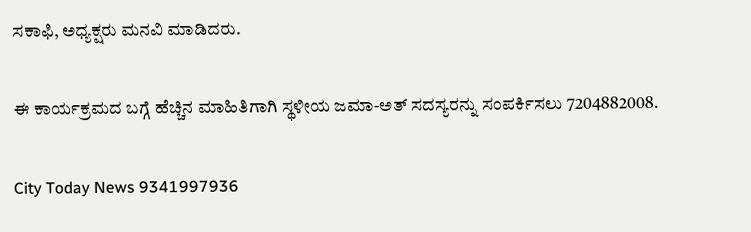ಸಕಾಫಿ, ಅಧ್ಯಕ್ಷರು ಮನವಿ ಮಾಡಿದರು.

ಈ ಕಾರ್ಯಕ್ರಮದ ಬಗ್ಗೆ ಹೆಚ್ಚಿನ ಮಾಹಿತಿಗಾಗಿ ಸ್ಥಳೀಯ ಜಮಾ-ಅತ್ ಸದಸ್ಯರನ್ನು ಸಂಪರ್ಕಿಸಲು 7204882008.

City Today News 9341997936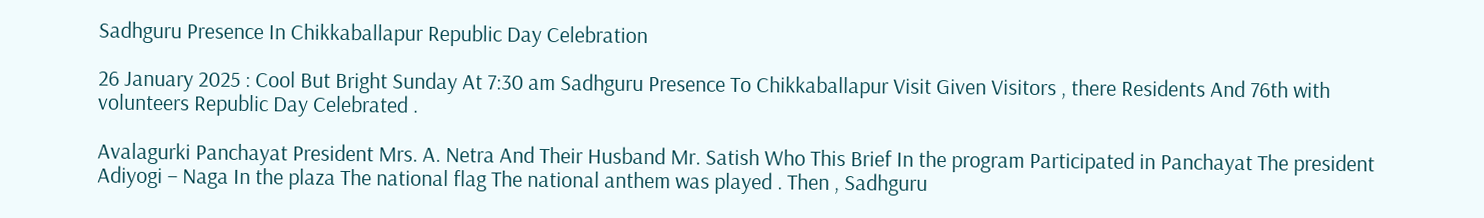Sadhguru Presence In Chikkaballapur Republic Day Celebration

26 January 2025 : Cool But Bright Sunday At 7:30 am Sadhguru Presence To Chikkaballapur Visit Given Visitors , there Residents And 76th with volunteers Republic Day Celebrated .

Avalagurki Panchayat President Mrs. A. Netra And Their Husband Mr. Satish Who This Brief In the program Participated in Panchayat The president Adiyogi – Naga In the plaza The national flag The national anthem was played . Then , Sadhguru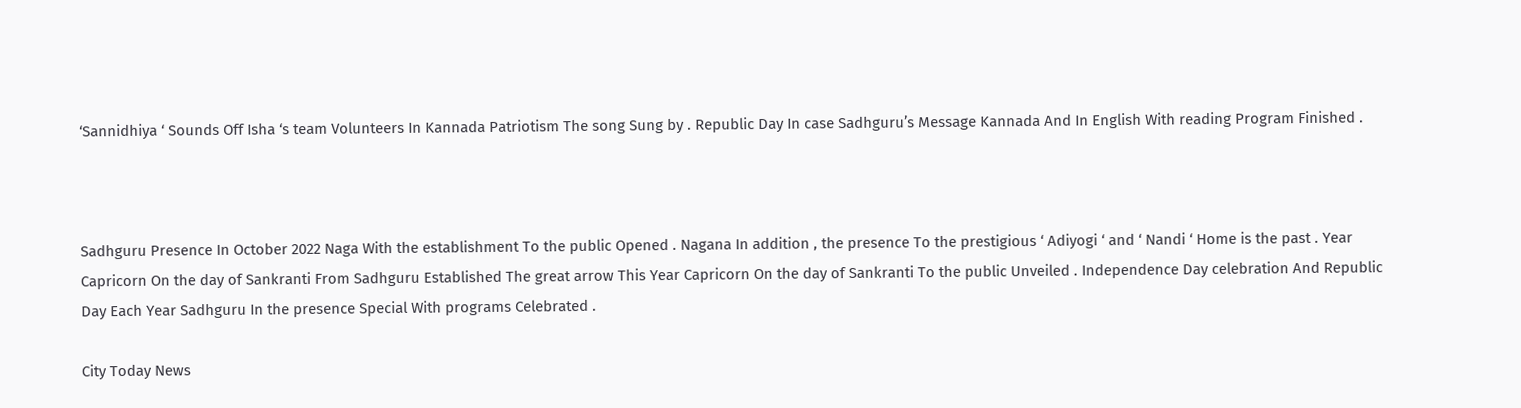‘Sannidhiya ‘ Sounds Off Isha ‘s team Volunteers In Kannada Patriotism The song Sung by . Republic Day In case Sadhguru’s Message Kannada And In English With reading Program Finished .



Sadhguru Presence In October 2022 Naga With the establishment To the public Opened . Nagana In addition , the presence To the prestigious ‘ Adiyogi ‘ and ‘ Nandi ‘ Home is the past . Year Capricorn On the day of Sankranti From Sadhguru Established The great arrow This Year Capricorn On the day of Sankranti To the public Unveiled . Independence Day celebration And Republic Day Each Year Sadhguru In the presence Special With programs Celebrated .

City Today News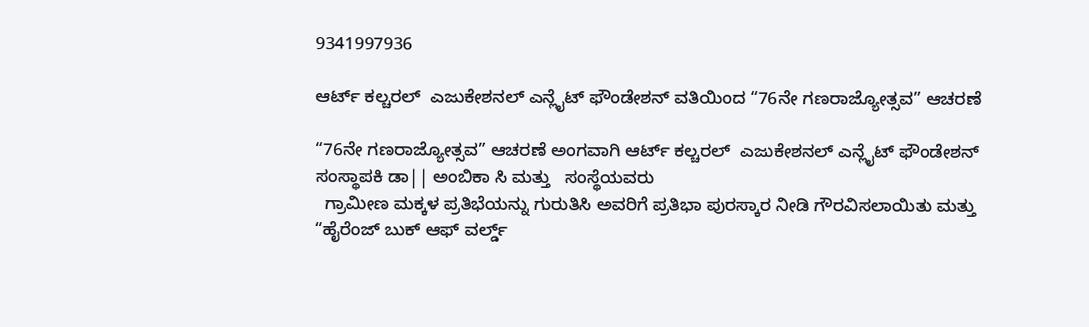9341997936

ಆರ್ಟ್ ಕಲ್ಚರಲ್  ಎಜುಕೇಶನಲ್ ಎನ್ಲೈಟ್ ಫೌಂಡೇಶನ್ ವತಿಯಿಂದ “76ನೇ ಗಣರಾಜ್ಯೋತ್ಸವ” ಆಚರಣೆ

“76ನೇ ಗಣರಾಜ್ಯೋತ್ಸವ” ಆಚರಣೆ ಅಂಗವಾಗಿ ಆರ್ಟ್ ಕಲ್ಚರಲ್  ಎಜುಕೇಶನಲ್ ಎನ್ಲೈಟ್ ಫೌಂಡೇಶನ್   ಸಂಸ್ಥಾಪಕಿ ಡಾ|| ಅಂಬಿಕಾ ಸಿ ಮತ್ತು   ಸಂಸ್ಥೆಯವರು
  ಗ್ರಾಮೀಣ ಮಕ್ಕಳ ಪ್ರತಿಭೆಯನ್ನು ಗುರುತಿಸಿ ಅವರಿಗೆ ಪ್ರತಿಭಾ ಪುರಸ್ಕಾರ ನೀಡಿ ಗೌರವಿಸಲಾಯಿತು ಮತ್ತು “ಹೈರೆಂಜ್ ಬುಕ್ ಆಫ್ ವರ್ಲ್ಡ್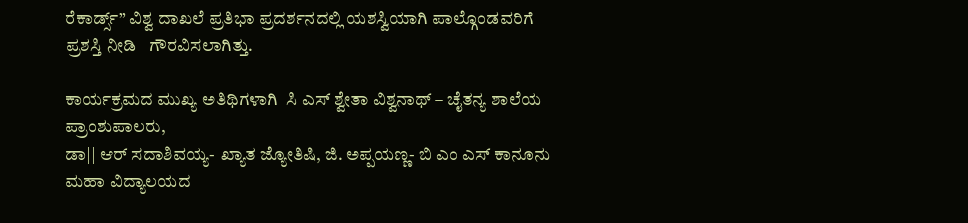ರೆಕಾರ್ಡ್ಸ್” ವಿಶ್ವ ದಾಖಲೆ ಪ್ರತಿಭಾ ಪ್ರದರ್ಶನದಲ್ಲಿ ಯಶಸ್ವಿಯಾಗಿ ಪಾಲ್ಗೊಂಡವರಿಗೆ ಪ್ರಶಸ್ತಿ ನೀಡಿ   ಗೌರವಿಸಲಾಗಿತ್ತು.

ಕಾರ್ಯಕ್ರಮದ ಮುಖ್ಯ ಅತಿಥಿಗಳಾಗಿ  ಸಿ ಎಸ್ ಶ್ವೇತಾ ವಿಶ್ವನಾಥ್ – ಚೈತನ್ಯ ಶಾಲೆಯ ಪ್ರಾಂಶುಪಾಲರು,
ಡಾ|| ಆರ್ ಸದಾಶಿವಯ್ಯ-  ಖ್ಯಾತ ಜ್ಯೋತಿಷಿ, ಜಿ. ಅಪ್ಪಯಣ್ಣ- ಬಿ ಎಂ ಎಸ್ ಕಾನೂನು ಮಹಾ ವಿದ್ಯಾಲಯದ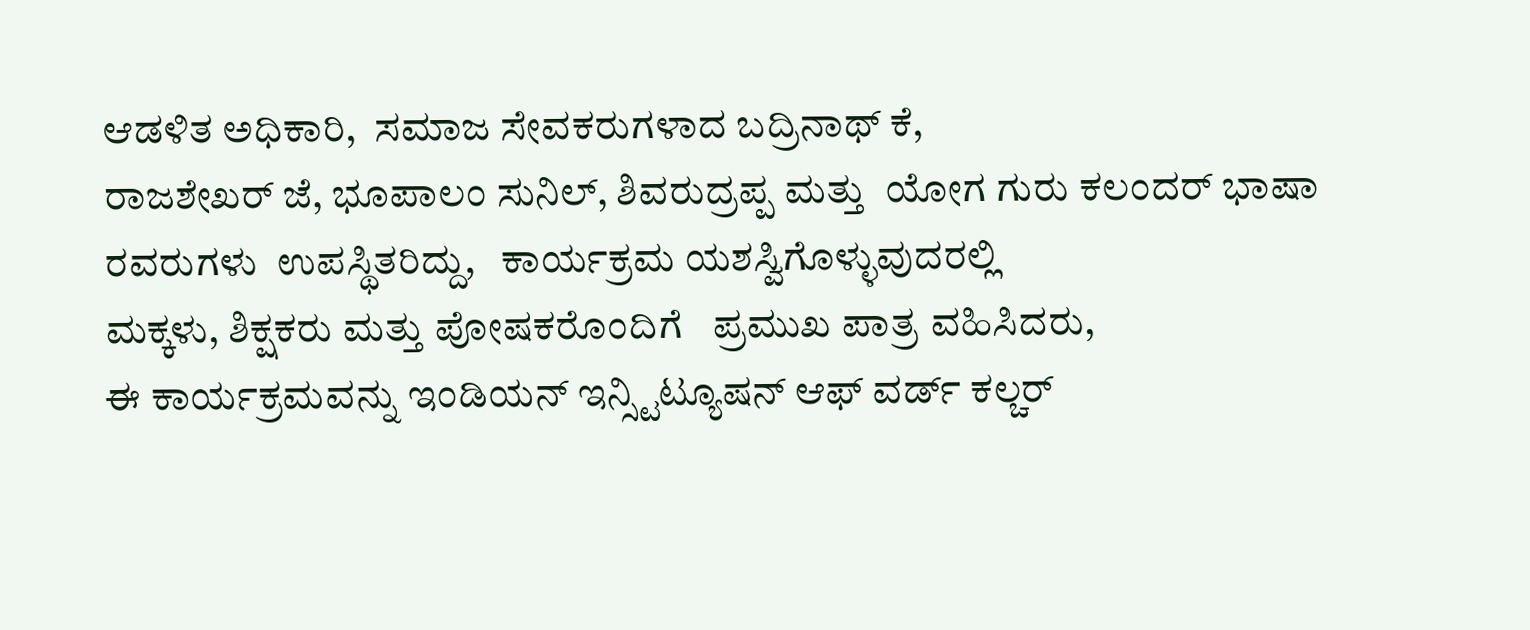ಆಡಳಿತ ಅಧಿಕಾರಿ,  ಸಮಾಜ ಸೇವಕರುಗಳಾದ ಬದ್ರಿನಾಥ್ ಕೆ,
ರಾಜಶೇಖರ್ ಜೆ, ಭೂಪಾಲಂ ಸುನಿಲ್, ಶಿವರುದ್ರಪ್ಪ ಮತ್ತು  ಯೋಗ ಗುರು ಕಲಂದರ್ ಭಾಷಾ   ರವರುಗಳು  ಉಪಸ್ಥಿತರಿದ್ದು,   ಕಾರ್ಯಕ್ರಮ ಯಶಸ್ವಿಗೊಳ್ಳುವುದರಲ್ಲಿ
ಮಕ್ಕಳು, ಶಿಕ್ಷಕರು ಮತ್ತು ಪೋಷಕರೊಂದಿಗೆ   ಪ್ರಮುಖ ಪಾತ್ರ ವಹಿಸಿದರು,
ಈ ಕಾರ್ಯಕ್ರಮವನ್ನು ಇಂಡಿಯನ್ ಇನ್ಸ್ಟಿಟ್ಯೂಷನ್ ಆಫ್ ವರ್ಡ್ ಕಲ್ಚರ್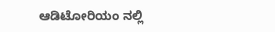ಆಡಿಟೋರಿಯಂ ನಲ್ಲಿ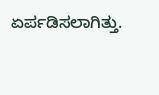ಏರ್ಪಡಿಸಲಾಗಿತ್ತು.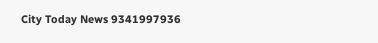City Today News 9341997936